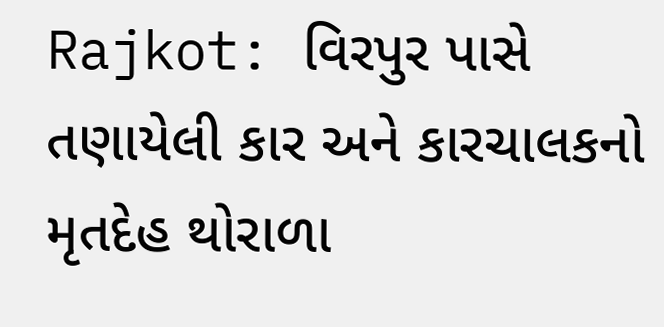Rajkot: વિરપુર પાસે તણાયેલી કાર અને કારચાલકનો મૃતદેહ થોરાળા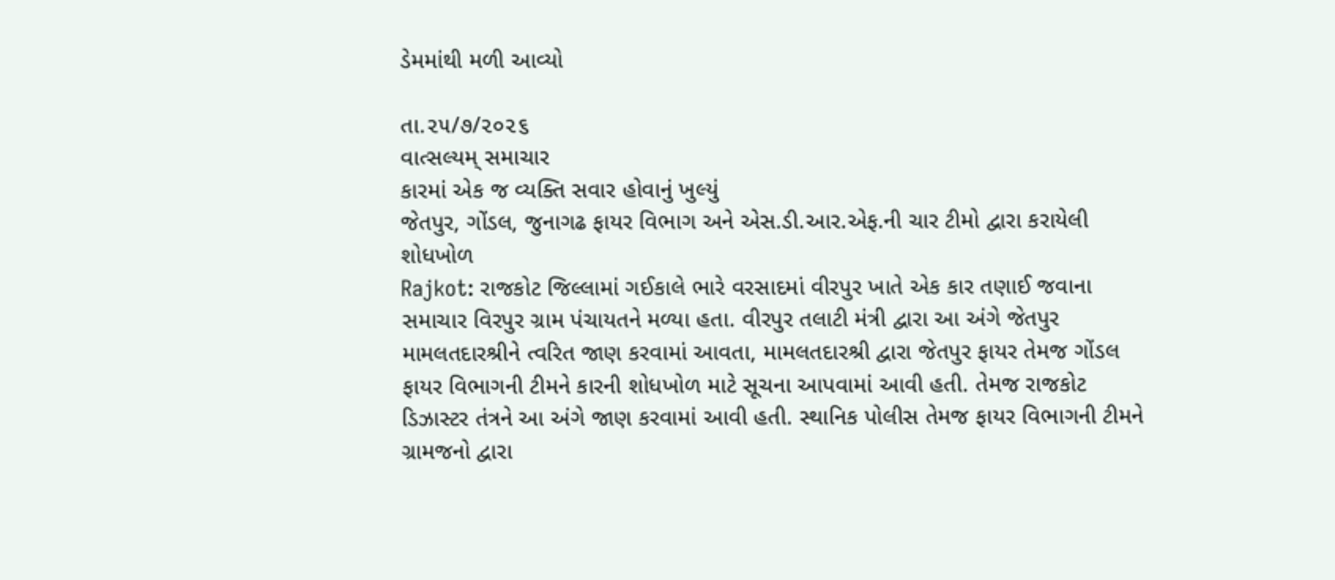ડેમમાંથી મળી આવ્યો

તા.૨૫/૭/૨૦૨૬
વાત્સલ્યમ્ સમાચાર
કારમાં એક જ વ્યક્તિ સવાર હોવાનું ખુલ્યું
જેતપુર, ગોંડલ, જુનાગઢ ફાયર વિભાગ અને એસ.ડી.આર.એફ.ની ચાર ટીમો દ્વારા કરાયેલી શોધખોળ
Rajkot: રાજકોટ જિલ્લામાં ગઈકાલે ભારે વરસાદમાં વીરપુર ખાતે એક કાર તણાઈ જવાના સમાચાર વિરપુર ગ્રામ પંચાયતને મળ્યા હતા. વીરપુર તલાટી મંત્રી દ્વારા આ અંગે જેતપુર મામલતદારશ્રીને ત્વરિત જાણ કરવામાં આવતા, મામલતદારશ્રી દ્વારા જેતપુર ફાયર તેમજ ગોંડલ ફાયર વિભાગની ટીમને કારની શોધખોળ માટે સૂચના આપવામાં આવી હતી. તેમજ રાજકોટ ડિઝાસ્ટર તંત્રને આ અંગે જાણ કરવામાં આવી હતી. સ્થાનિક પોલીસ તેમજ ફાયર વિભાગની ટીમને ગ્રામજનો દ્વારા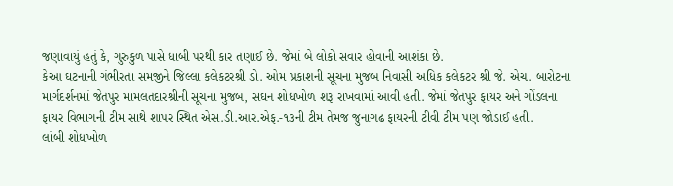જણાવાયું હતું કે, ગુરુકુળ પાસે ધાબી પરથી કાર તણાઈ છે. જેમાં બે લોકો સવાર હોવાની આશંકા છે.
કેઆ ઘટનાની ગંભીરતા સમજીને જિલ્લા કલેકટરશ્રી ડો. ઓમ પ્રકાશની સૂચના મુજબ નિવાસી અધિક કલેકટર શ્રી જે. એચ. બારોટના માર્ગદર્શનમાં જેતપુર મામલતદારશ્રીની સૂચના મુજબ, સઘન શોધખોળ શરૂ રાખવામાં આવી હતી. જેમાં જેતપુર ફાયર અને ગોંડલના ફાયર વિભાગની ટીમ સાથે શાપર સ્થિત એસ.ડી.આર.એફ.-૧૩ની ટીમ તેમજ જુનાગઢ ફાયરની ટીવી ટીમ પણ જોડાઈ હતી.
લાંબી શોધખોળ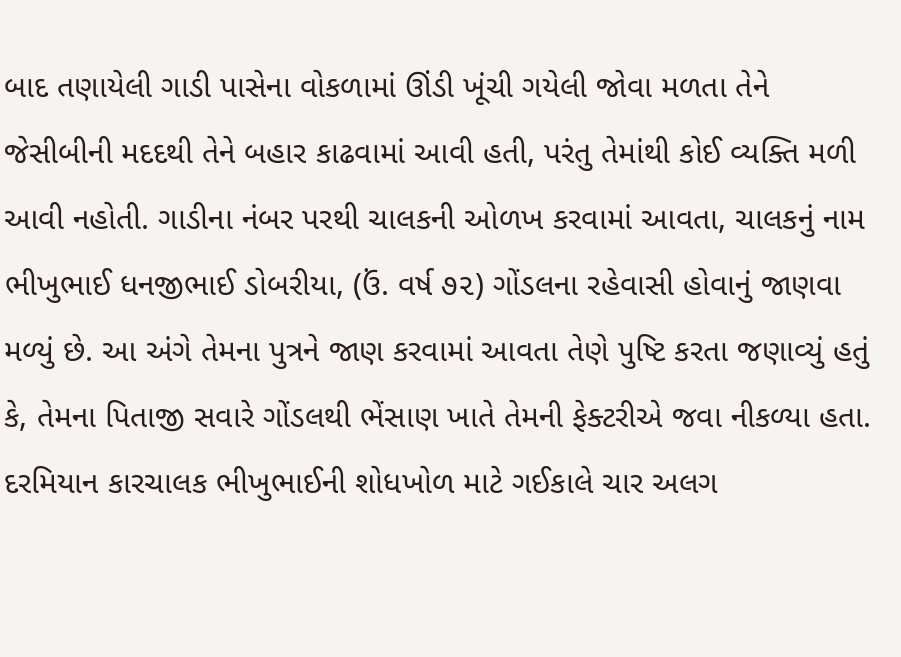બાદ તણાયેલી ગાડી પાસેના વોકળામાં ઊંડી ખૂંચી ગયેલી જોવા મળતા તેને જેસીબીની મદદથી તેને બહાર કાઢવામાં આવી હતી, પરંતુ તેમાંથી કોઈ વ્યક્તિ મળી આવી નહોતી. ગાડીના નંબર પરથી ચાલકની ઓળખ કરવામાં આવતા, ચાલકનું નામ ભીખુભાઈ ધનજીભાઈ ડોબરીયા, (ઉં. વર્ષ ૭૨) ગોંડલના રહેવાસી હોવાનું જાણવા મળ્યું છે. આ અંગે તેમના પુત્રને જાણ કરવામાં આવતા તેણે પુષ્ટિ કરતા જણાવ્યું હતું કે, તેમના પિતાજી સવારે ગોંડલથી ભેંસાણ ખાતે તેમની ફેક્ટરીએ જવા નીકળ્યા હતા.
દરમિયાન કારચાલક ભીખુભાઈની શોધખોળ માટે ગઈકાલે ચાર અલગ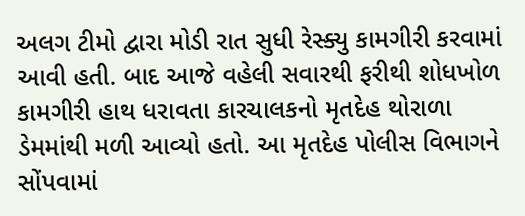અલગ ટીમો દ્વારા મોડી રાત સુધી રેસ્ક્યુ કામગીરી કરવામાં આવી હતી. બાદ આજે વહેલી સવારથી ફરીથી શોધખોળ કામગીરી હાથ ધરાવતા કારચાલકનો મૃતદેહ થોરાળા ડેમમાંથી મળી આવ્યો હતો. આ મૃતદેહ પોલીસ વિભાગને સોંપવામાં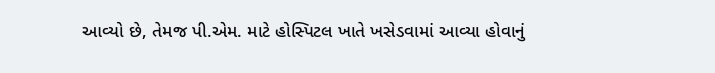આવ્યો છે, તેમજ પી.એમ. માટે હોસ્પિટલ ખાતે ખસેડવામાં આવ્યા હોવાનું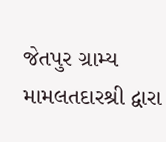જેતપુર ગ્રામ્ય મામલતદારશ્રી દ્વારા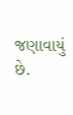જણાવાયું છે.